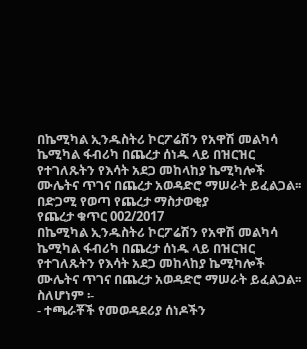በኬሚካል ኢንዱስትሪ ኮርፖሬሽን የአዋሽ መልካሳ ኬሚካል ፋብሪካ በጨረታ ሰነዱ ላይ በዝርዝር የተገለጹትን የእሳት አደጋ መከላከያ ኬሚካሎች ሙሌትና ጥገና በጨረታ አወዳድሮ ማሠራት ይፈልጋል፡፡
በድጋሚ የወጣ የጨረታ ማስታወቂያ
የጨረታ ቁጥር 002/2017
በኬሚካል ኢንዱስትሪ ኮርፖሬሽን የአዋሽ መልካሳ ኬሚካል ፋብሪካ በጨረታ ሰነዱ ላይ በዝርዝር የተገለጹትን የእሳት አደጋ መከላከያ ኬሚካሎች ሙሌትና ጥገና በጨረታ አወዳድሮ ማሠራት ይፈልጋል፡፡
ስለሆነም ፡-
- ተጫራቾች የመወዳደሪያ ሰነዶችን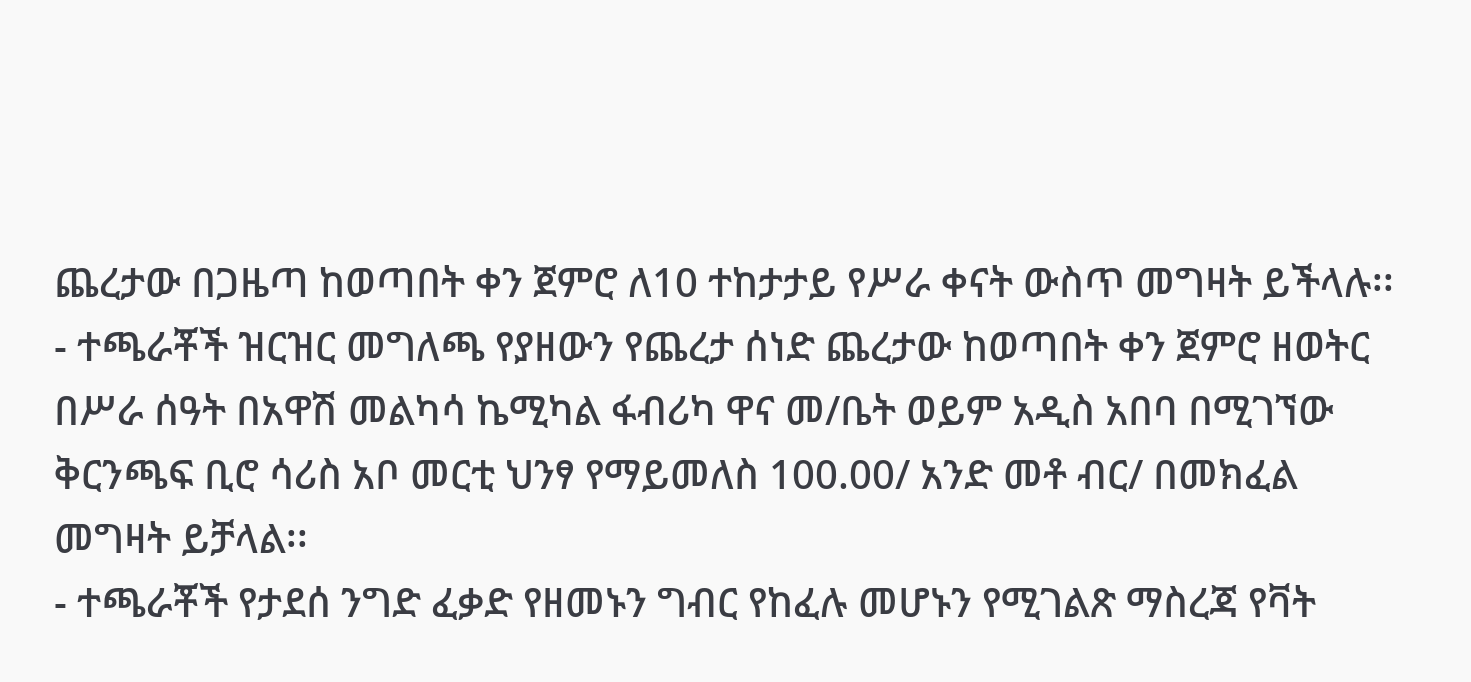ጨረታው በጋዜጣ ከወጣበት ቀን ጀምሮ ለ10 ተከታታይ የሥራ ቀናት ውስጥ መግዛት ይችላሉ፡፡
- ተጫራቾች ዝርዝር መግለጫ የያዘውን የጨረታ ሰነድ ጨረታው ከወጣበት ቀን ጀምሮ ዘወትር በሥራ ሰዓት በአዋሽ መልካሳ ኬሚካል ፋብሪካ ዋና መ/ቤት ወይም አዲስ አበባ በሚገኘው ቅርንጫፍ ቢሮ ሳሪስ አቦ መርቲ ህንፃ የማይመለስ 100.00/ አንድ መቶ ብር/ በመክፈል መግዛት ይቻላል፡፡
- ተጫራቾች የታደሰ ንግድ ፈቃድ የዘመኑን ግብር የከፈሉ መሆኑን የሚገልጽ ማስረጃ የቫት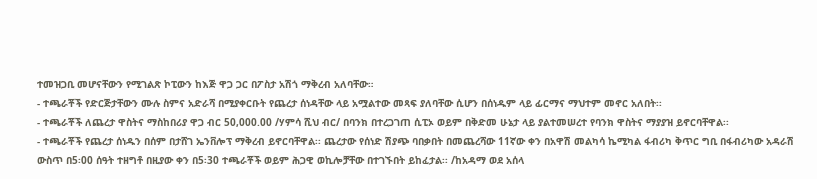ተመዝጋቢ መሆናቸውን የሚገልጽ ኮፒውን ከእጅ ዋጋ ጋር በፖስታ አሽጎ ማቅረብ አለባቸው።
- ተጫራቾች የድርጅታቸውን ሙሉ ስምና አድራሻ በሚያቀርቡት የጨረታ ሰነዳቸው ላይ አሟልተው መጻፍ ያለባቸው ሲሆን በሰነዱም ላይ ፊርማና ማህተም መኖር አለበት፡፡
- ተጫራቾች ለጨረታ ዋስትና ማስከበሪያ ዋጋ ብር 50,000.00 /ሃምሳ ሺህ ብር/ በባንክ በተረጋገጠ ሲፒኦ ወይም በቅድመ ሁኔታ ላይ ያልተመሠረተ የባንክ ዋስትና ማያያዝ ይኖርባቸዋል፡፡
- ተጫራቾች የጨረታ ሰነዱን በሰም በታሸገ ኤንቨሎፕ ማቅረብ ይኖርባቸዋል፡፡ ጨረታው የሰነድ ሽያጭ ባበቃበት በመጨረሻው 11ኛው ቀን በአዋሽ መልካሳ ኬሚካል ፋብሪካ ቅጥር ግቢ በፋብሪካው አዳራሽ ውስጥ በ5፡00 ሰዓት ተዘግቶ በዚያው ቀን በ5፡30 ተጫራቾች ወይም ሕጋዊ ወኪሎቻቸው በተገኙበት ይከፈታል፡፡ /ከአዳማ ወደ አሰላ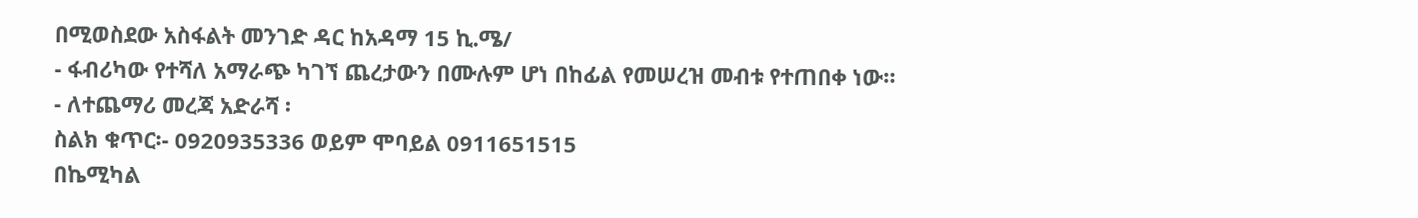በሚወስደው አስፋልት መንገድ ዳር ከአዳማ 15 ኪ.ሜ/
- ፋብሪካው የተሻለ አማራጭ ካገኘ ጨረታውን በሙሉም ሆነ በከፊል የመሠረዝ መብቱ የተጠበቀ ነው።
- ለተጨማሪ መረጃ አድራሻ ፡
ስልክ ቁጥር፡- 0920935336 ወይም ሞባይል 0911651515
በኬሚካል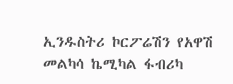ኢንዱስትሪ ኮርፖሬሽን የአዋሽ መልካሳ ኬሚካል ፋብሪካ